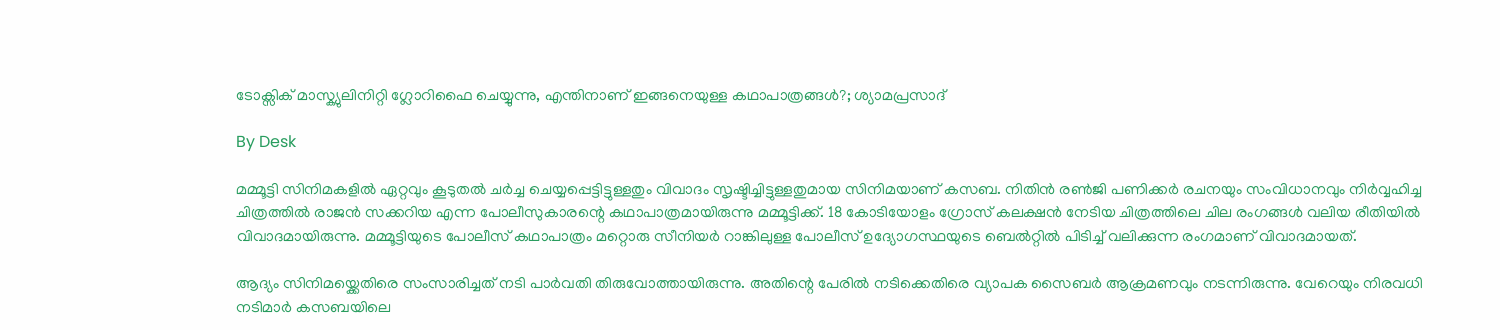ടോക്സിക് മാസ്ക്യുലിനിറ്റി ഗ്ലോറിഫൈ ചെയ്യുന്നു, എന്തിനാണ് ഇങ്ങനെയുള്ള കഥാപാത്രങ്ങൾ?; ശ്യാമപ്രസാദ്

By Desk

മമ്മൂട്ടി സിനിമകളിൽ ഏറ്റവും കൂടുതൽ ചർച്ച ചെയ്യപ്പെട്ടിട്ടുള്ളതും വിവാദം സൃഷ്ടിച്ചിട്ടുള്ളതുമായ സിനിമയാണ് കസബ. നിതിൻ രൺജി പണിക്കർ രചനയും സംവിധാനവും നിർവ്വഹിച്ച ചിത്രത്തിൽ രാജൻ സക്കറിയ എന്ന പോലീസുകാരന്റെ കഥാപാത്രമായിരുന്നു മമ്മൂട്ടിക്ക്. 18 കോടിയോളം ഗ്രോസ് കലക്ഷൻ നേടിയ ചിത്രത്തിലെ ചില രംഗങ്ങൾ വലിയ രീതിയിൽ വിവാദമായിരുന്നു. മമ്മൂട്ടിയുടെ പോലീസ് കഥാപാത്രം മറ്റൊരു സീനിയർ റാങ്കിലുള്ള പോലീസ് ഉദ്യോഗസ്ഥയുടെ ബെൽ‌റ്റിൽ പിടിച്ച് വലിക്കുന്ന രംഗമാണ് വിവാദമായത്.

ആദ്യം സിനിമയ്ക്കെതിരെ സംസാരിച്ചത് നടി പാർവതി തിരുവോത്തായിരുന്നു. അതിന്റെ പേരിൽ നടിക്കെതിരെ വ്യാപക സൈബര്‍ ആക്രമണവും നടന്നിരുന്നു. വേറെയും നിരവധി നടിമാർ കസബയിലെ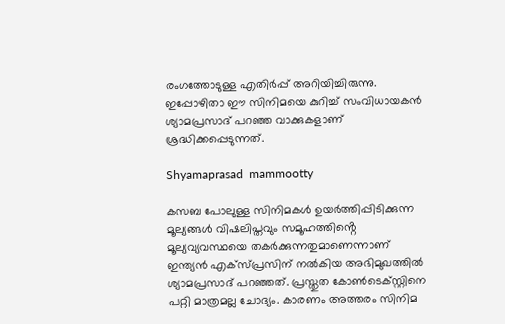രംഗത്തോടുള്ള എതിർപ്പ് അറിയിച്ചിരുന്നു. ഇപ്പോഴിതാ ഈ സിനിമയെ കുറിച്ച് സംവിധായകൻ ശ്യാമപ്രസാദ് പറഞ്ഞ വാക്കുകളാണ് ശ്രദ്ധിക്കപ്പെടുന്നത്.

Shyamaprasad  mammootty

കസബ പോലുള്ള സിനിമകൾ ഉയർത്തിപ്പിടിക്കുന്ന മൂല്യങ്ങൾ വിഷലിപ്തവും സമൂഹത്തിൻ്റെ മൂല്യവ്യവസ്ഥയെ തകർക്കുന്നതുമാണെന്നാണ് ഇന്ത്യൻ എക്സ്പ്രസിന് നൽകിയ അഭിമുഖത്തിൽ ശ്യാമപ്രസാദ് പറഞ്ഞത്. പ്രസ്തുത കോൺടെക്സ്റ്റിനെ പറ്റി മാത്രമല്ല ചോദ്യം. കാരണം അത്തരം സിനിമ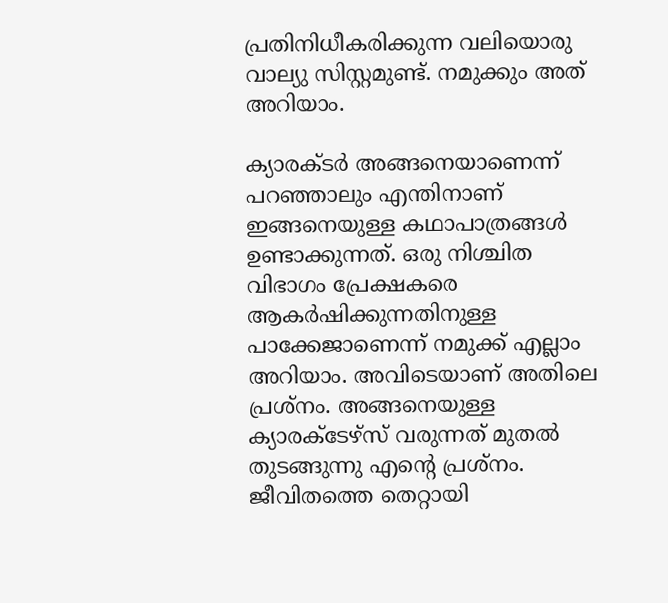പ്രതിനിധീകരിക്കുന്ന വലിയൊരു വാല്യു സിസ്റ്റമുണ്ട്. നമുക്കും അത് അറിയാം.

ക്യാരക്ടർ അങ്ങനെയാണെന്ന് പറഞ്ഞാലും എന്തിനാണ് ഇങ്ങനെയുള്ള കഥാപാത്രങ്ങൾ ഉണ്ടാക്കുന്നത്. ഒരു നിശ്ചിത വിഭാഗം പ്രേക്ഷകരെ ആകർഷിക്കുന്നതിനുള്ള പാക്കേജാണെന്ന് നമുക്ക് എല്ലാം അറിയാം. അവിടെയാണ് അതിലെ പ്രശ്നം. അങ്ങനെയുള്ള ക്യാരക്ടേഴ്സ് വരുന്നത് മുതൽ തുടങ്ങുന്നു എന്റെ പ്രശ്നം. ജീവിതത്തെ തെറ്റായി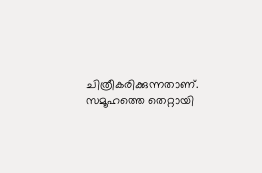ചിത്രീകരിക്കുന്നതാണ്. സമൂഹത്തെ തെറ്റായി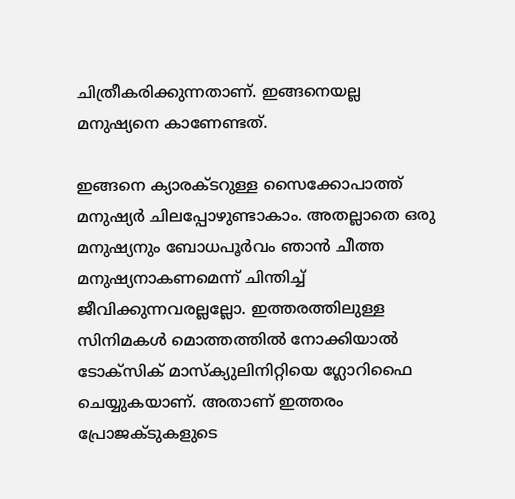ചിത്രീകരിക്കുന്നതാണ്. ഇങ്ങനെയല്ല മനുഷ്യനെ കാണേണ്ടത്.

ഇങ്ങനെ ക്യാരക്ടറുള്ള സൈക്കോപാത്ത് മനുഷ്യർ ചിലപ്പോഴുണ്ടാകാം. അതല്ലാതെ ഒരു മനുഷ്യനും ബോധപൂർവം ഞാൻ ചീത്ത മനുഷ്യനാകണമെന്ന് ചിന്തിച്ച് ജീവിക്കുന്നവരല്ലല്ലോ. ഇത്തരത്തിലുള്ള സിനിമകൾ മൊത്തത്തിൽ നോക്കിയാൽ ടോക്സിക് മാസ്ക്യുലിനിറ്റിയെ ഗ്ലോറിഫൈ ചെയ്യുകയാണ്. അതാണ് ഇത്തരം പ്രോജക്ടുകളുടെ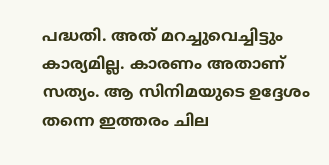പദ്ധതി. അത് മറച്ചുവെച്ചിട്ടും കാര്യമില്ല. കാരണം അതാണ് സത്യം. ആ സിനിമയുടെ ഉദ്ദേശം തന്നെ ഇത്തരം ചില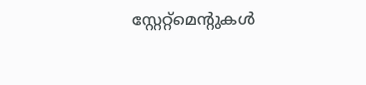സ്റ്റേറ്റ്മെന്റുകൾ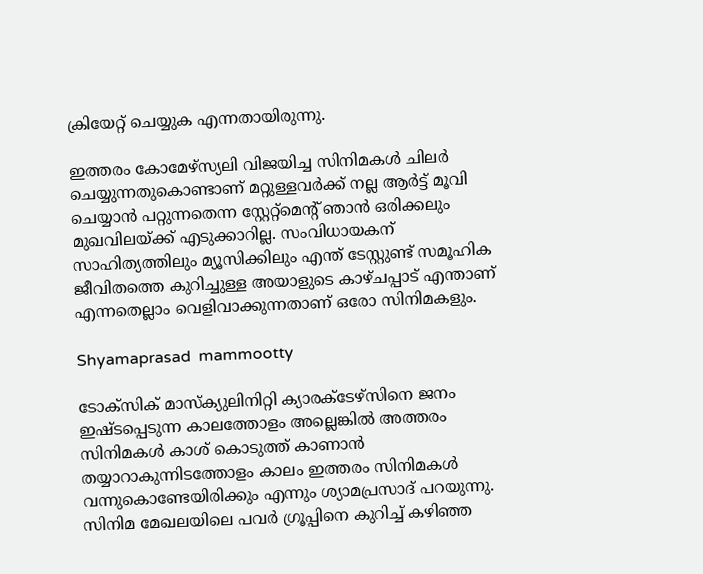ക്രിയേറ്റ് ചെയ്യുക എന്നതായിരുന്നു.

ഇത്തരം കോമേഴ്സ്യലി വിജയിച്ച സിനിമകൾ ചിലർ ചെയ്യുന്നതുകൊണ്ടാണ് മറ്റുള്ളവർക്ക് നല്ല ആർട്ട് മൂവി ചെയ്യാൻ പറ്റുന്നതെന്ന സ്റ്റേറ്റ്മെന്റ് ഞാൻ ഒരിക്കലും മുഖവിലയ്ക്ക് എടുക്കാറില്ല. സംവിധായകന് സാഹിത്യത്തിലും മ്യൂസിക്കിലും എന്ത് ടേസ്റ്റുണ്ട് സമൂഹിക ജീവിതത്തെ കുറിച്ചുള്ള അയാളുടെ കാഴ്ചപ്പാട് എന്താണ് എന്നതെല്ലാം വെളിവാക്കുന്നതാണ് ഒരോ സിനിമകളും.

Shyamaprasad  mammootty

ടോക്സിക് മാസ്ക്യുലിനിറ്റി ക്യാരക്ടേഴ്സിനെ ജനം ഇഷ്ടപ്പെടുന്ന കാലത്തോളം അല്ലെങ്കിൽ അത്തരം സിനിമകൾ കാശ് കൊടുത്ത് കാണാൻ തയ്യാറാകുന്നിടത്തോളം കാലം ഇത്തരം സിനിമകൾ വന്നുകൊണ്ടേയിരിക്കും എന്നും ശ്യാമപ്രസാദ് പറയുന്നു. സിനിമ മേഖലയിലെ പവർ ഗ്രൂപ്പിനെ കുറിച്ച് കഴിഞ്ഞ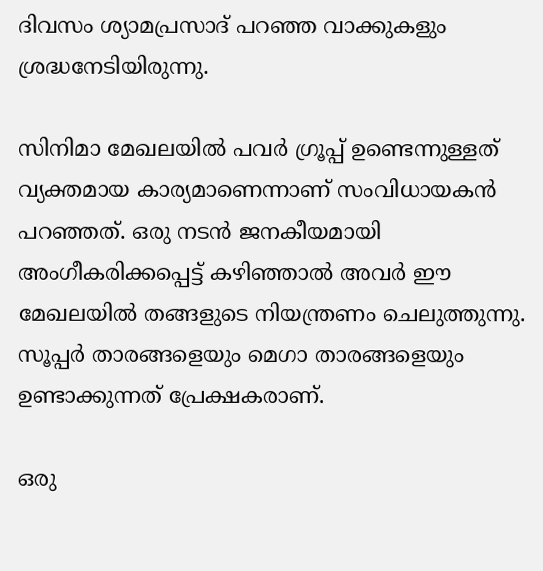ദിവസം ശ്യാമപ്രസാദ് പറഞ്ഞ വാക്കുകളും ശ്രദ്ധനേടിയിരുന്നു.

സിനിമാ മേഖലയില്‍ പവര്‍ ഗ്രൂപ്പ് ഉണ്ടെന്നുള്ളത് വ്യക്തമായ കാര്യമാണെന്നാണ് സംവിധായകൻ പറഞ്ഞത്. ഒരു നടന്‍ ജനകീയമായി അംഗീകരിക്കപ്പെട്ട് കഴിഞ്ഞാല്‍ അവര്‍ ഈ മേഖലയില്‍ തങ്ങളുടെ നിയന്ത്രണം ചെലുത്തുന്നു. സൂപ്പര്‍ താരങ്ങളെയും മെഗാ താരങ്ങളെയും ഉണ്ടാക്കുന്നത് പ്രേക്ഷകരാണ്.

ഒരു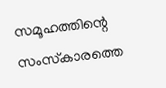സമൂഹത്തിന്റെ സംസ്‌കാരത്തെ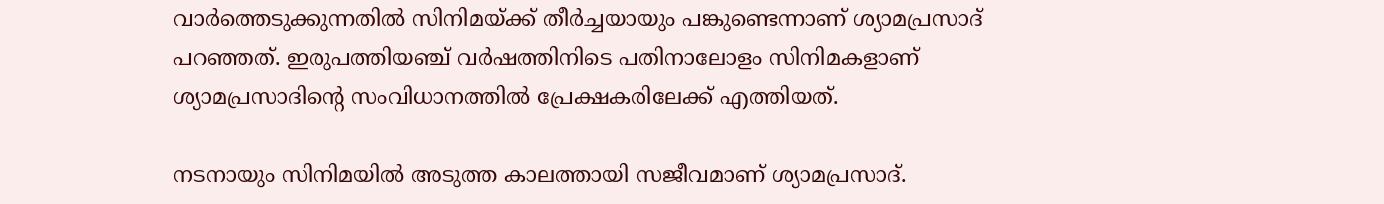വാര്‍ത്തെടുക്കുന്നതില്‍ സിനിമയ്ക്ക് തീര്‍ച്ചയായും പങ്കുണ്ടെന്നാണ് ശ്യാമപ്രസാദ് പറഞ്ഞത്. ഇരുപത്തിയഞ്ച് വർഷത്തിനിടെ പതിനാലോളം സിനിമകളാണ് ശ്യാമപ്രസാദിന്റെ സംവിധാനത്തിൽ പ്രേക്ഷകരിലേക്ക് എത്തിയത്.

നടനായും സിനിമയിൽ അടുത്ത കാലത്തായി സജീവമാണ് ശ്യാമപ്രസാദ്.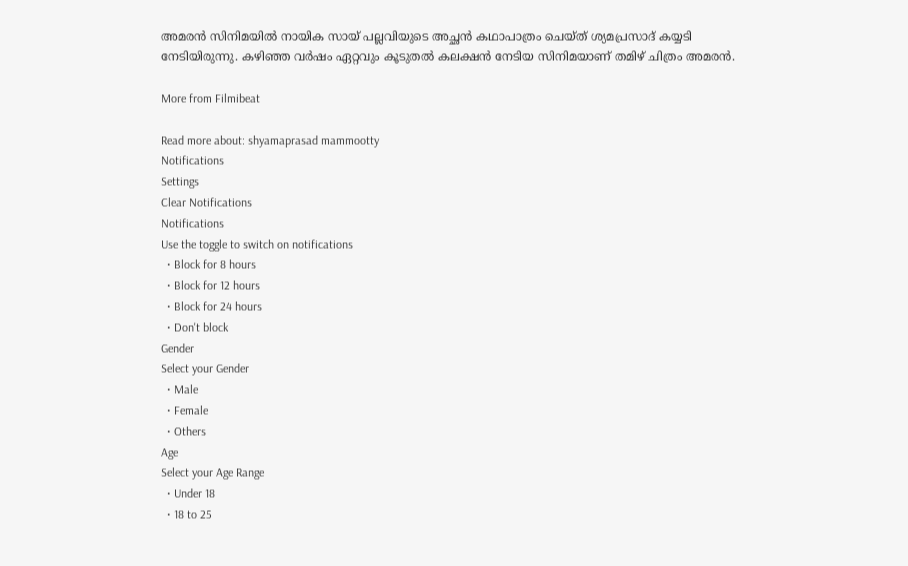അമരൻ സിനിമയിൽ നായിക സായ് പല്ലവിയുടെ അച്ഛൻ കഥാപാത്രം ചെയ്ത് ശ്യമപ്രസാദ് കയ്യടി നേടിയിരുന്നു. കഴിഞ്ഞ വർഷം ഏറ്റവും കൂടുതൽ കലക്ഷൻ നേടിയ സിനിമയാണ് തമിഴ് ചിത്രം അമരൻ.

More from Filmibeat

Read more about: shyamaprasad mammootty
Notifications
Settings
Clear Notifications
Notifications
Use the toggle to switch on notifications
  • Block for 8 hours
  • Block for 12 hours
  • Block for 24 hours
  • Don't block
Gender
Select your Gender
  • Male
  • Female
  • Others
Age
Select your Age Range
  • Under 18
  • 18 to 25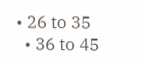• 26 to 35
  • 36 to 45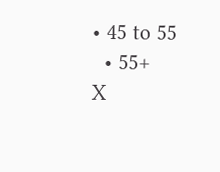• 45 to 55
  • 55+
X